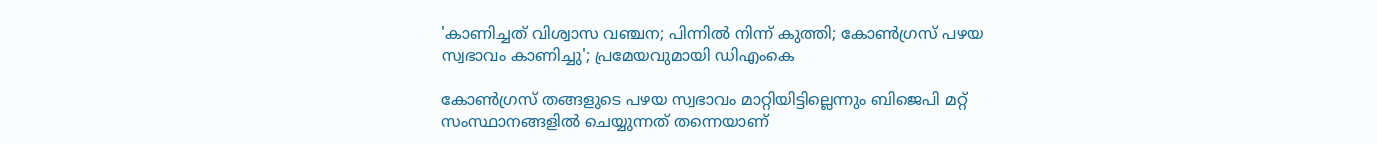'കാണിച്ചത് വിശ്വാസ വഞ്ചന; പിന്നില്‍ നിന്ന് കുത്തി; കോണ്‍ഗ്രസ് പഴയ സ്വഭാവം കാണിച്ചു'; പ്രമേയവുമായി ഡിഎംകെ

കോണ്‍ഗ്രസ് തങ്ങളുടെ പഴയ സ്വഭാവം മാറ്റിയിട്ടില്ലെന്നും ബിജെപി മറ്റ് സംസ്ഥാനങ്ങളില്‍ ചെയ്യുന്നത് തന്നെയാണ്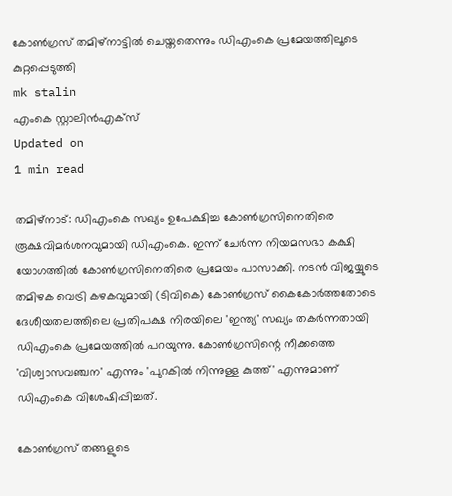കോണ്‍ഗ്രസ് തമിഴ്‌നാട്ടില്‍ ചെയ്തതെന്നും ഡിഎംകെ പ്രമേയത്തിലൂടെ കുറ്റപ്പെടുത്തി
mk stalin
എംകെ സ്റ്റാലിന്‍എക്സ്
Updated on
1 min read

തമിഴ്‌നാട്: ഡിഎംകെ സഖ്യം ഉപേക്ഷിച്ച കോണ്‍ഗ്രസിനെതിരെ രൂക്ഷവിമര്‍ശനവുമായി ഡിഎംകെ. ഇന്ന് ചേര്‍ന്ന നിയമസഭാ കക്ഷി യോഗത്തില്‍ കോണ്‍ഗ്രസിനെതിരെ പ്രമേയം പാസാക്കി. നടന്‍ വിജയ്യുടെ തമിഴക വെട്രി കഴകവുമായി (ടിവികെ) കോണ്‍ഗ്രസ് കൈകോര്‍ത്തതോടെ ദേശീയതലത്തിലെ പ്രതിപക്ഷ നിരയിലെ 'ഇന്ത്യ' സഖ്യം തകര്‍ന്നതായി ഡിഎംകെ പ്രമേയത്തില്‍ പറയുന്നു. കോണ്‍ഗ്രസിന്റെ നീക്കത്തെ 'വിശ്വാസവഞ്ചന' എന്നും 'പുറകില്‍ നിന്നുള്ള കുത്ത്' എന്നുമാണ് ഡിഎംകെ വിശേഷിപ്പിച്ചത്.

കോണ്‍ഗ്രസ് തങ്ങളുടെ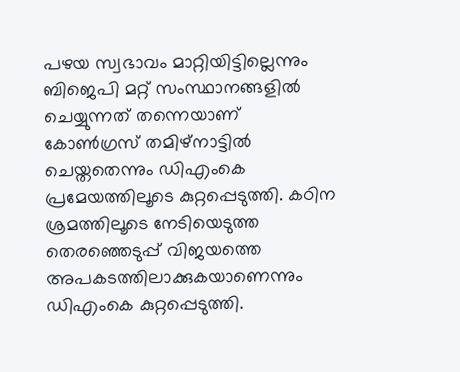പഴയ സ്വഭാവം മാറ്റിയിട്ടില്ലെന്നും ബിജെപി മറ്റ് സംസ്ഥാനങ്ങളില്‍ ചെയ്യുന്നത് തന്നെയാണ് കോണ്‍ഗ്രസ് തമിഴ്‌നാട്ടില്‍ ചെയ്തതെന്നും ഡിഎംകെ പ്രമേയത്തിലൂടെ കുറ്റപ്പെടുത്തി. കഠിന ശ്രമത്തിലൂടെ നേടിയെടുത്ത തെരഞ്ഞെടുപ്പ് വിജയത്തെ അപകടത്തിലാക്കുകയാണെന്നും ഡിഎംകെ കുറ്റപ്പെടുത്തി.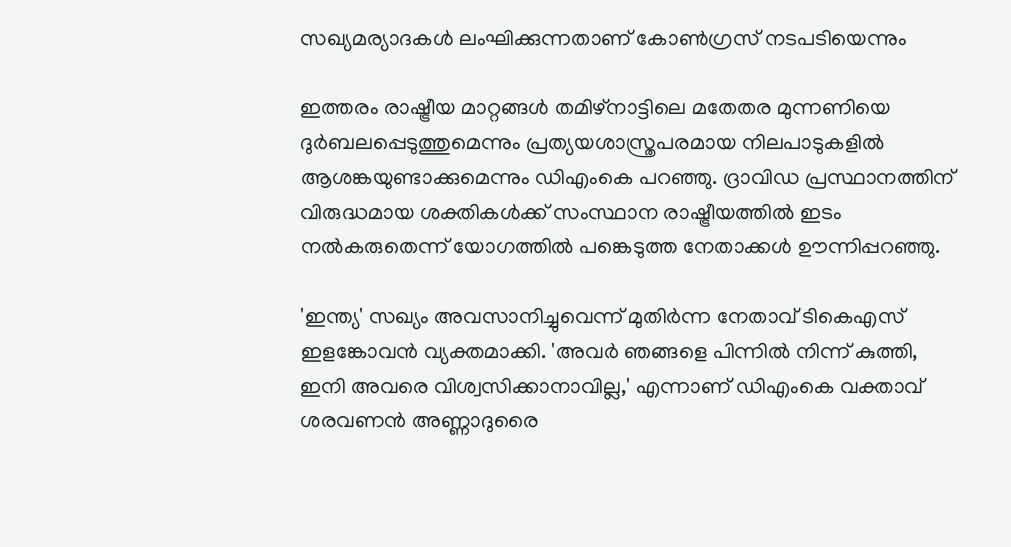സഖ്യമര്യാദകള്‍ ലംഘിക്കുന്നതാണ് കോണ്‍ഗ്രസ് നടപടിയെന്നും

ഇത്തരം രാഷ്ട്രീയ മാറ്റങ്ങള്‍ തമിഴ്നാട്ടിലെ മതേതര മുന്നണിയെ ദുര്‍ബലപ്പെടുത്തുമെന്നും പ്രത്യയശാസ്ത്രപരമായ നിലപാടുകളില്‍ ആശങ്കയുണ്ടാക്കുമെന്നും ഡിഎംകെ പറഞ്ഞു. ദ്രാവിഡ പ്രസ്ഥാനത്തിന് വിരുദ്ധമായ ശക്തികള്‍ക്ക് സംസ്ഥാന രാഷ്ട്രീയത്തില്‍ ഇടം നല്‍കരുതെന്ന് യോഗത്തില്‍ പങ്കെടുത്ത നേതാക്കള്‍ ഊന്നിപ്പറഞ്ഞു.

'ഇന്ത്യ' സഖ്യം അവസാനിച്ചുവെന്ന് മുതിര്‍ന്ന നേതാവ് ടികെഎസ് ഇളങ്കോവന്‍ വ്യക്തമാക്കി. 'അവര്‍ ഞങ്ങളെ പിന്നില്‍ നിന്ന് കുത്തി, ഇനി അവരെ വിശ്വസിക്കാനാവില്ല,' എന്നാണ് ഡിഎംകെ വക്താവ് ശരവണന്‍ അണ്ണാദുരൈ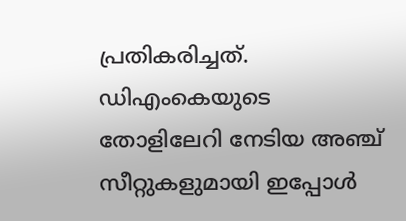പ്രതികരിച്ചത്. ഡിഎംകെയുടെ തോളിലേറി നേടിയ അഞ്ച് സീറ്റുകളുമായി ഇപ്പോള്‍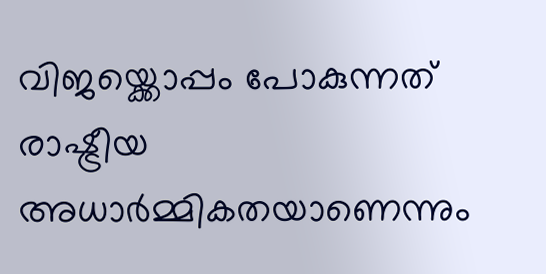വിജയ്ക്കൊപ്പം പോകുന്നത് രാഷ്ട്രീയ അധാര്‍മ്മികതയാണെന്നും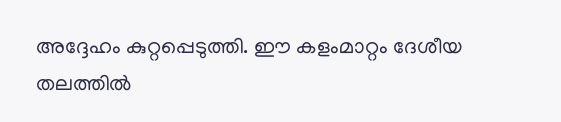അദ്ദേഹം കുറ്റപ്പെടുത്തി. ഈ കളംമാറ്റം ദേശീയ തലത്തില്‍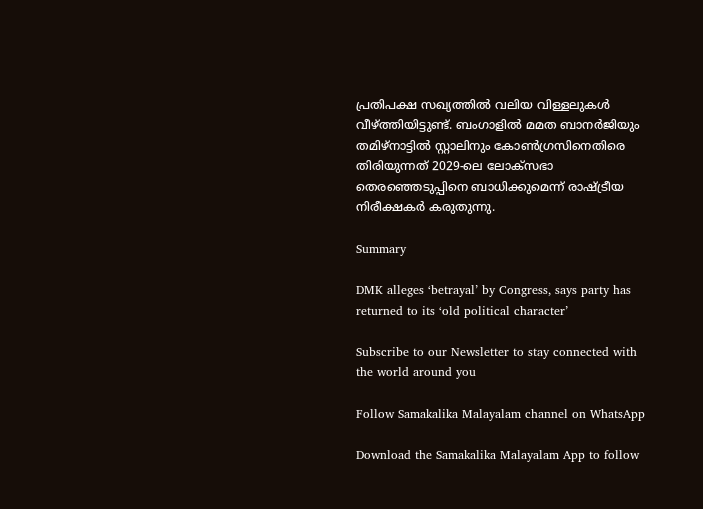പ്രതിപക്ഷ സഖ്യത്തില്‍ വലിയ വിള്ളലുകള്‍ വീഴ്ത്തിയിട്ടുണ്ട്. ബംഗാളില്‍ മമത ബാനര്‍ജിയും തമിഴ്‌നാട്ടില്‍ സ്റ്റാലിനും കോണ്‍ഗ്രസിനെതിരെ തിരിയുന്നത് 2029-ലെ ലോക്‌സഭാ തെരഞ്ഞെടുപ്പിനെ ബാധിക്കുമെന്ന് രാഷ്ട്രീയ നിരീക്ഷകര്‍ കരുതുന്നു.

Summary

DMK alleges ‘betrayal’ by Congress, says party has returned to its ‘old political character’

Subscribe to our Newsletter to stay connected with the world around you

Follow Samakalika Malayalam channel on WhatsApp

Download the Samakalika Malayalam App to follow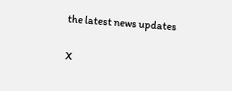the latest news updates

X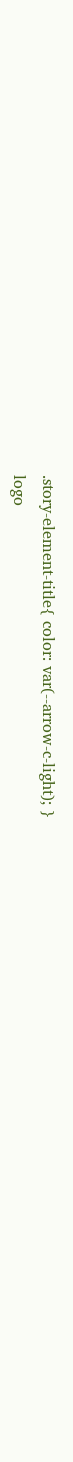.story-element-title{ color: var(--arrow-c-light); }
logo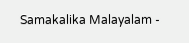Samakalika Malayalam -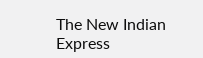The New Indian Express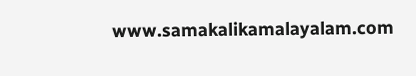www.samakalikamalayalam.com